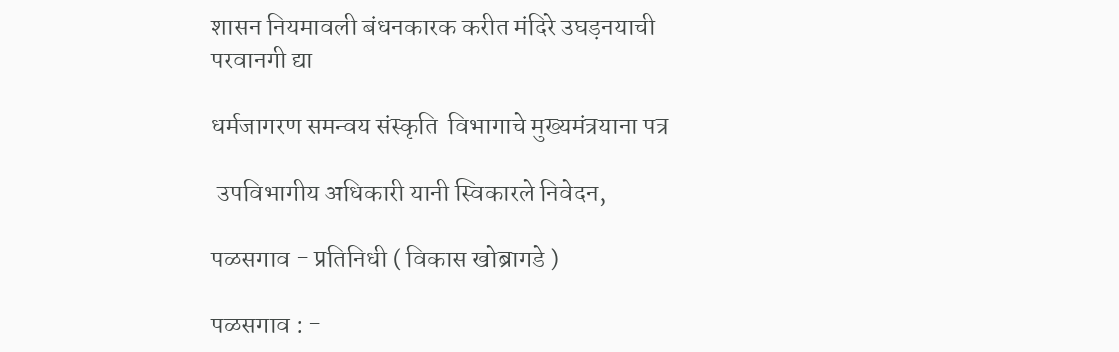शासन नियमावली बंधनकारक करीत मंदिरे उघड़नयाची परवानगी द्या

धर्मजागरण समन्वय संस्कृति  विभागाचे मुख्यमंत्रयाना पत्र

 उपविभागीय अधिकारी यानी स्विकारले निवेदन,

पळसगाव - प्रतिनिधी ( विकास खोब्रागडे )

पळसगाव : -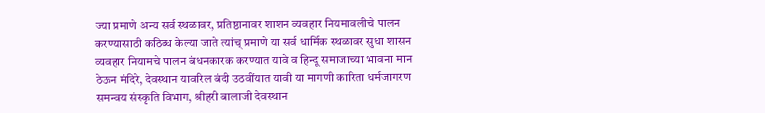ज्या प्रमाणे अन्य सर्व स्थळावर, प्रतिष्ठानावर शाशन व्यवहार नियमावलीचे पालन करण्यासाठी कठिब्ध केल्या जाते त्यांच् प्रमाणे या सर्व धार्मिक स्थळावर सुधा शासन व्यवहार नियामचे पालन बंधनकारक करण्यात यावे व हिन्दू समाजाच्या भावना मान ठेऊन मंदिरे, देवस्थान यावरिल बंदी उठवींयात यावी या मागणी कारिता धर्मजागरण समन्वय संस्कृति विभाग, श्रीहरी बालाजी देवस्थान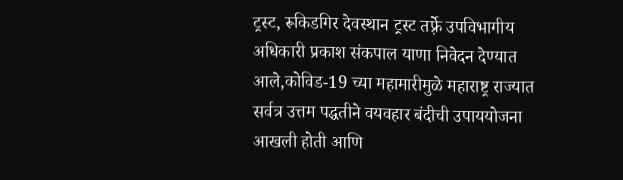ट्रस्ट, रूकिडगिर देवस्थान ट्रस्ट तर्फ़्रे उपविभागीय अधिकारी प्रकाश संकपाल याणा निवेदन देण्यात आले,कोविड-19 च्या महामारीमुळे महाराष्ट्र राज्यात सर्वत्र उत्तम पद्धतीने वयवहार बंदीची उपाययोजना आखली होती आणि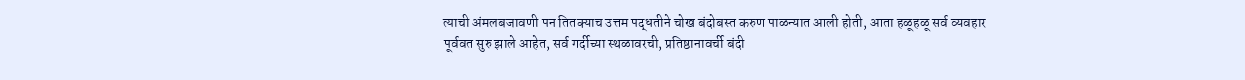त्याची अंमलबजावणी पन तितक्याच उत्तम पद्धतीने चोख बंदोबस्त करुण पाळन्यात आली होती, आता हळूहळू सर्व व्यवहार पूर्ववत सुरु झाले आहेत, सर्व गर्दीच्या स्थळावरची, प्रतिष्ठानावर्ची बंदी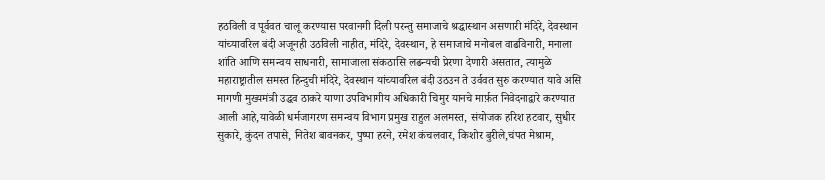हठविली व पूर्ववत चालू करण्यास परवानगी दिली परन्तु समाजाचे श्रद्धास्थान असणारी मंदिरे, देवस्थान यांच्यावरिल बंदी अजूनही उठविली नाहीत, मंदिरे, देवस्थान, हे समाजाचे मनोबल वाढविनारी, मनाला शांति आणि समन्वय साधनारी, सामाजाला संकठासि लढन्यची प्रेरणा देणारी असतात, त्यामुळे महाराष्ट्रातील समस्त हिन्दुची मंदिरे, देवस्थान यांच्यावरिल बंदी उठउन ते उर्ववत सुरु करण्यात यावे असि मागणी मुख्यमंत्री उद्धव ठाकरे याणा उपविभागीय अधिकारी चिमुर यानचे मार्फ़त निवेदनाद्वारे करण्यात आली आहे,यावेळी धर्मजागरण समन्वय विभाग प्रमुख राहुल अलमस्त, संयोजक हरिश हटवार, सुधीर सुकारे, कुंदन तपासे, नितेश बावनकर, पुष्पा हरने, रमेश कंचलवार, किशोर बुरीले,चंपत मेश्राम,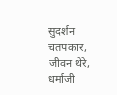सुदर्शन चतपकार, जीवन थेरे, धर्माजी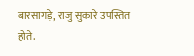बारसागड़े, राजु सुकारे उपस्तित होते.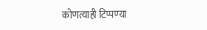कोणत्याही टिप्पण्‍या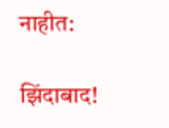नाहीत:

झिंदाबाद!